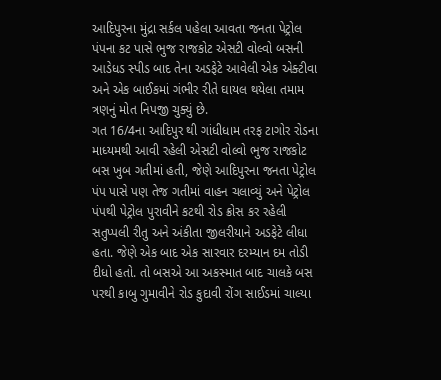આદિપુરના મુંદ્રા સર્કલ પહેલા આવતા જનતા પેટ્રોલ પંપના કટ પાસે ભુજ રાજકોટ એસટી વોલ્વો બસની આડેધડ સ્પીડ બાદ તેના અડફેટે આવેલી એક એક્ટીવા અને એક બાઈકમાં ગંભીર રીતે ઘાયલ થયેલા તમામ ત્રણનું મોત નિપજી ચુક્યું છે.
ગત 16/4ના આદિપુર થી ગાંધીધામ તરફ ટાગોર રોડના માધ્યમથી આવી રહેલી એસટી વોલ્વો ભુજ રાજકોટ બસ ખુબ ગતીમાં હતી, જેણે આદિપુરના જનતા પેટ્રોલ પંપ પાસે પણ તેજ ગતીમાં વાહન ચલાવ્યું અને પેટ્રોલ પંપથી પેટ્રોલ પુરાવીને કટથી રોડ ક્રોસ કર રહેલી સતુપ્પલી રીતુ અને અંકીતા જીલરીયાને અડફેટે લીધા હતા. જેણે એક બાદ એક સારવાર દરમ્યાન દમ તોડી દીધો હતો. તો બસએ આ અકસ્માત બાદ ચાલકે બસ પરથી કાબુ ગુમાવીને રોડ કુદાવી રોંગ સાઈડમાં ચાલ્યા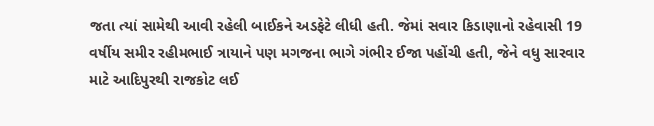જતા ત્યાં સામેથી આવી રહેલી બાઈકને અડફેટે લીધી હતી. જેમાં સવાર કિડાણાનો રહેવાસી 19 વર્ષીય સમીર રહીમભાઈ ત્રાયાને પણ મગજના ભાગે ગંભીર ઈજા પહોંચી હતી, જેને વધુ સારવાર માટે આદિપુરથી રાજકોટ લઈ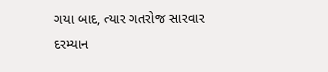ગયા બાદ, ત્યાર ગતરોજ સારવાર દરમ્યાન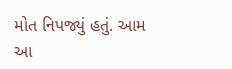મોત નિપજ્યું હતું. આમ આ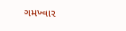ગમખ્વાર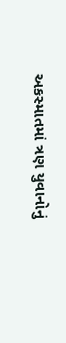અકસ્માતમાં ત્રણ યુવાનોનું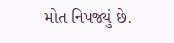મોત નિપજ્યું છે.